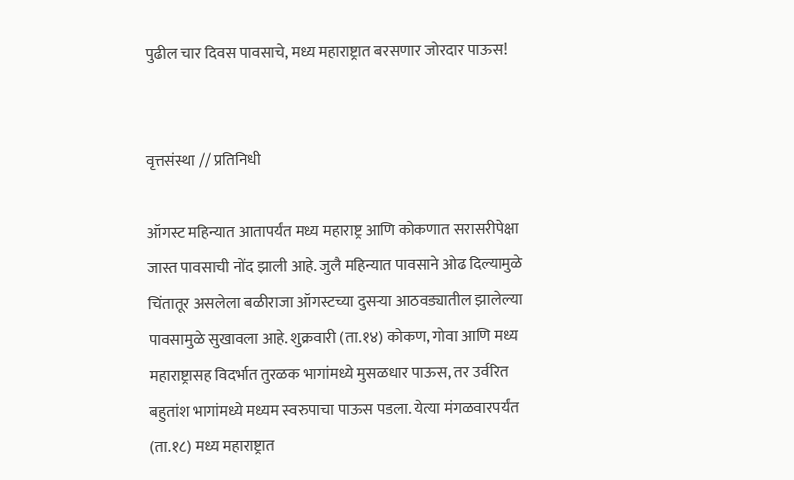पुढील चार दिवस पावसाचे, मध्य महाराष्ट्रात बरसणार जोरदार पाऊस!


वृत्तसंस्था // प्रतिनिधी

ऑगस्ट महिन्यात आतापर्यंत मध्य महाराष्ट्र आणि कोकणात सरासरीपेक्षा जास्त पावसाची नोंद झाली आहे. जुलै महिन्यात पावसाने ओढ दिल्यामुळे चिंतातूर असलेला बळीराजा ऑगस्टच्या दुसऱ्या आठवड्यातील झालेल्या पावसामुळे सुखावला आहे. शुक्रवारी (ता.१४) कोकण, गोवा आणि मध्य महाराष्ट्रासह विदर्भात तुरळक भागांमध्ये मुसळधार पाऊस, तर उर्वरित बहुतांश भागांमध्ये मध्यम स्वरुपाचा पाऊस पडला. येत्या मंगळवारपर्यंत (ता.१८) मध्य महाराष्ट्रात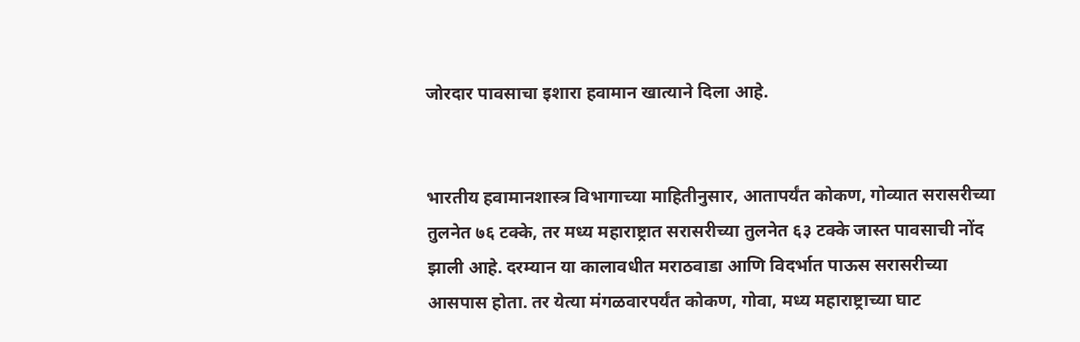जोरदार पावसाचा इशारा हवामान खात्याने दिला आहे.


भारतीय हवामानशास्त्र विभागाच्या माहितीनुसार, आतापर्यंत कोकण, गोव्यात सरासरीच्या तुलनेत ७६ टक्के, तर मध्य महाराष्ट्रात सरासरीच्या तुलनेत ६३ टक्के जास्त पावसाची नोंद झाली आहे. दरम्यान या कालावधीत मराठवाडा आणि विदर्भात पाऊस सरासरीच्या आसपास होता. तर येत्या मंगळवारपर्यंत कोकण, गोवा, मध्य महाराष्ट्राच्या घाट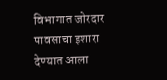विभागात जोरदार पावसाचा इशारा देण्यात आला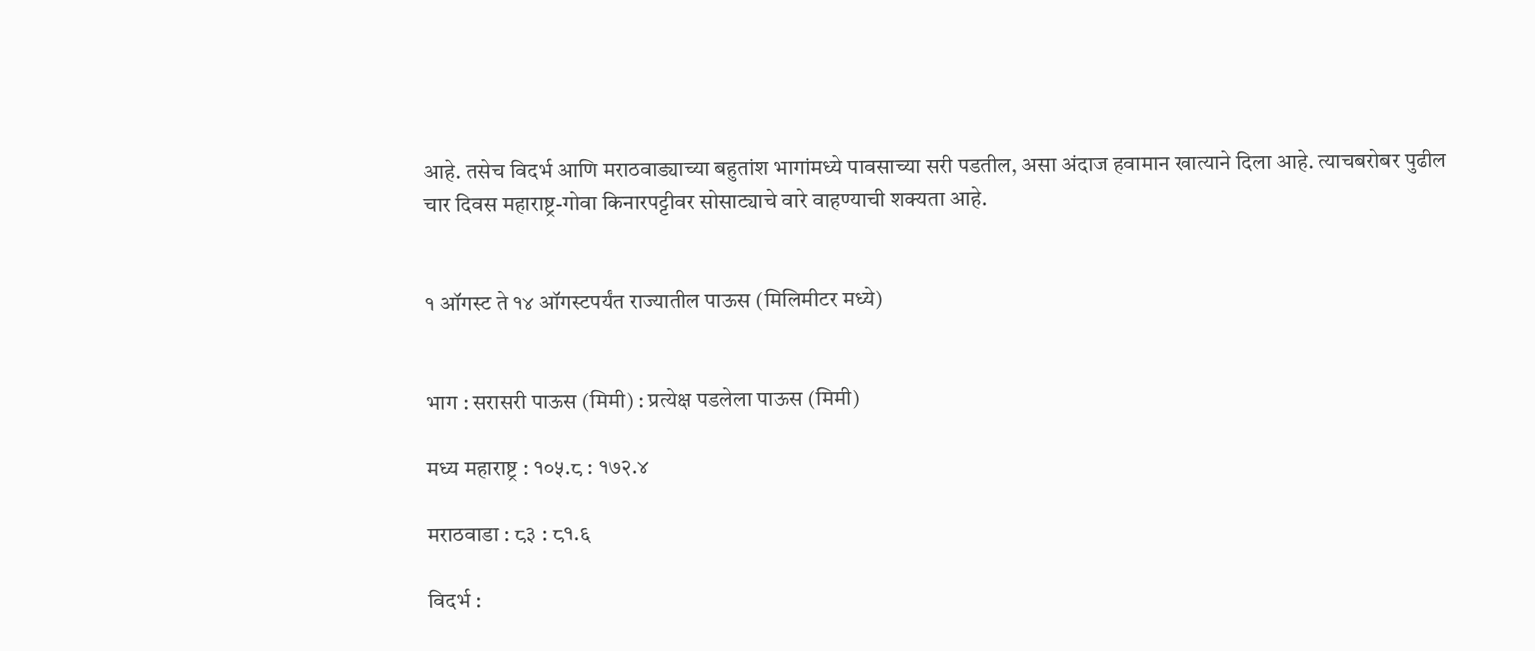आहे. तसेच विदर्भ आणि मराठवाड्याच्या बहुतांश भागांमध्ये पावसाच्या सरी पडतील, असा अंदाज हवामान खात्याने दिला आहे. त्याचबरोबर पुढील चार दिवस महाराष्ट्र-गोवा किनारपट्टीवर सोसाट्याचे वारे वाहण्याची शक्‍यता आहे.


१ ऑगस्ट ते १४ ऑगस्टपर्यंत राज्यातील पाऊस (मिलिमीटर मध्ये)


भाग : सरासरी पाऊस (मिमी) : प्रत्येक्ष पडलेला पाऊस (मिमी)

मध्य महाराष्ट्र : १०५.८ : १७२.४

मराठवाडा : ८३ : ८१.६

विदर्भ :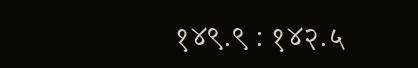१४९.९ : १४२.५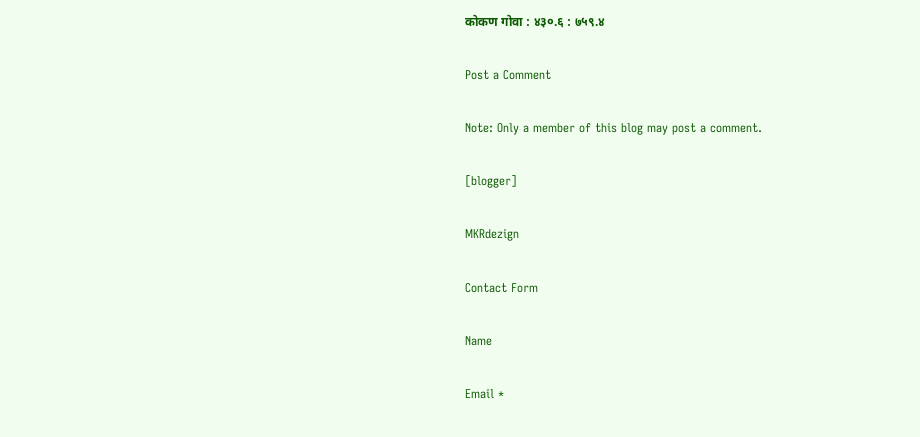कोकण गोवा : ४३०.६ : ७५९.४

Post a Comment

Note: Only a member of this blog may post a comment.

[blogger]

MKRdezign

Contact Form

Name

Email *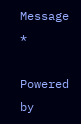Message *

Powered by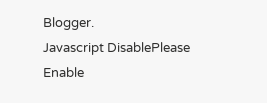Blogger.
Javascript DisablePlease Enable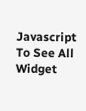Javascript To See All Widget